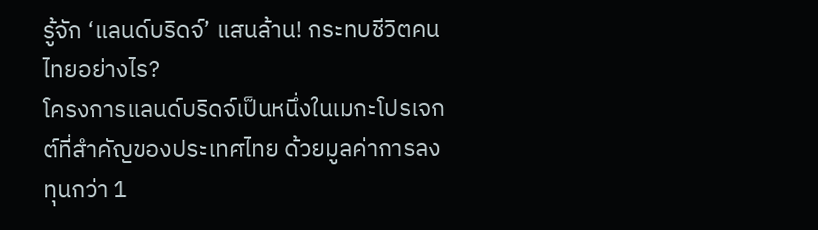รู้จัก ‘แลนด์บริดจ์’ แสนล้าน! กระทบชีวิตคนไทยอย่างไร?
โครงการแลนด์บริดจ์เป็นหนึ่งในเมกะโปรเจกต์ที่สำคัญของประเทศไทย ด้วยมูลค่าการลงทุนกว่า 1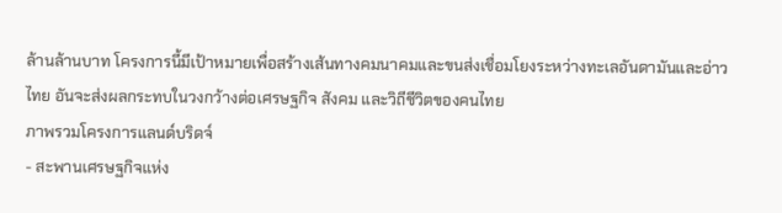ล้านล้านบาท โครงการนี้มีเป้าหมายเพื่อสร้างเส้นทางคมนาคมและขนส่งเชื่อมโยงระหว่างทะเลอันดามันและอ่าวไทย อันจะส่งผลกระทบในวงกว้างต่อเศรษฐกิจ สังคม และวิถีชีวิตของคนไทย
ภาพรวมโครงการแลนด์บริดจ์
- สะพานเศรษฐกิจแห่ง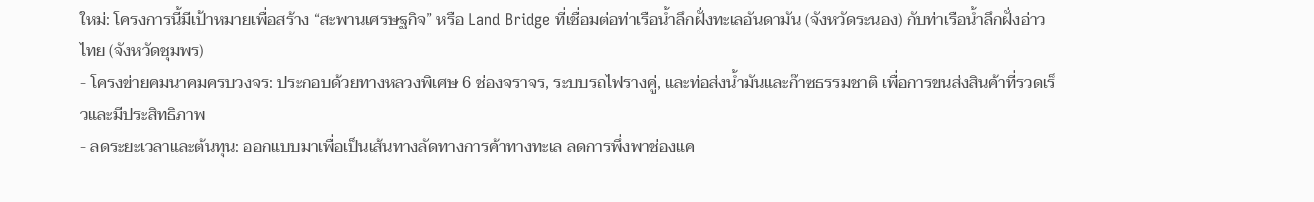ใหม่: โครงการนี้มีเป้าหมายเพื่อสร้าง “สะพานเศรษฐกิจ” หรือ Land Bridge ที่เชื่อมต่อท่าเรือน้ำลึกฝั่งทะเลอันดามัน (จังหวัดระนอง) กับท่าเรือน้ำลึกฝั่งอ่าวไทย (จังหวัดชุมพร)
- โครงข่ายคมนาคมครบวงจร: ประกอบด้วยทางหลวงพิเศษ 6 ช่องจราจร, ระบบรถไฟรางคู่, และท่อส่งน้ำมันและก๊าซธรรมชาติ เพื่อการขนส่งสินค้าที่รวดเร็วและมีประสิทธิภาพ
- ลดระยะเวลาและต้นทุน: ออกแบบมาเพื่อเป็นเส้นทางลัดทางการค้าทางทะเล ลดการพึ่งพาช่องแค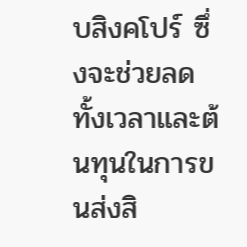บสิงคโปร์ ซึ่งจะช่วยลดทั้งเวลาและต้นทุนในการขนส่งสิ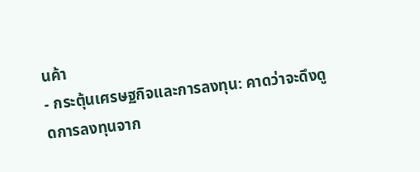นค้า
- กระตุ้นเศรษฐกิจและการลงทุน: คาดว่าจะดึงดูดการลงทุนจาก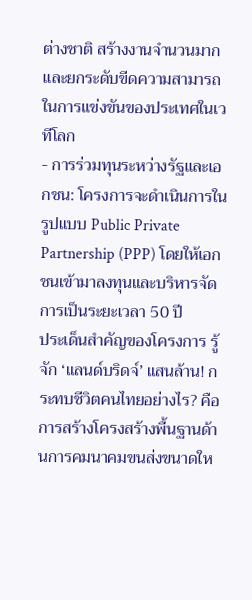ต่างชาติ สร้างงานจำนวนมาก และยกระดับขีดความสามารถในการแข่งขันของประเทศในเวทีโลก
- การร่วมทุนระหว่างรัฐและเอกชน: โครงการจะดำเนินการในรูปแบบ Public Private Partnership (PPP) โดยให้เอกชนเข้ามาลงทุนและบริหารจัดการเป็นระยะเวลา 50 ปี
ประเด็นสำคัญของโครงการ รู้จัก ‘แลนด์บริดจ์’ แสนล้าน! กระทบชีวิตคนไทยอย่างไร? คือการสร้างโครงสร้างพื้นฐานด้านการคมนาคมขนส่งขนาดให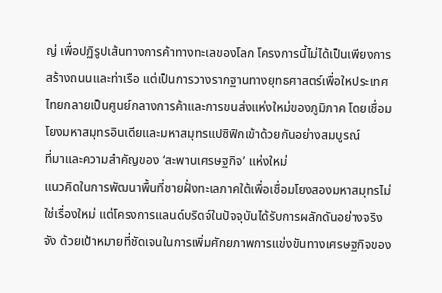ญ่ เพื่อปฏิรูปเส้นทางการค้าทางทะเลของโลก โครงการนี้ไม่ได้เป็นเพียงการสร้างถนนและท่าเรือ แต่เป็นการวางรากฐานทางยุทธศาสตร์เพื่อใหประเทศไทยกลายเป็นศูนย์กลางการค้าและการขนส่งแห่งใหม่ของภูมิภาค โดยเชื่อมโยงมหาสมุทรอินเดียและมหาสมุทรแปซิฟิกเข้าด้วยกันอย่างสมบูรณ์
ที่มาและความสำคัญของ ‘สะพานเศรษฐกิจ’ แห่งใหม่
แนวคิดในการพัฒนาพื้นที่ชายฝั่งทะเลภาคใต้เพื่อเชื่อมโยงสองมหาสมุทรไม่ใช่เรื่องใหม่ แต่โครงการแลนด์บริดจ์ในปัจจุบันได้รับการผลักดันอย่างจริงจัง ด้วยเป้าหมายที่ชัดเจนในการเพิ่มศักยภาพการแข่งขันทางเศรษฐกิจของ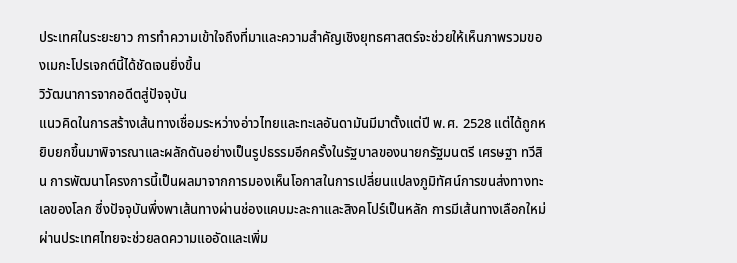ประเทศในระยะยาว การทำความเข้าใจถึงที่มาและความสำคัญเชิงยุทธศาสตร์จะช่วยให้เห็นภาพรวมของเมกะโปรเจกต์นี้ได้ชัดเจนยิ่งขึ้น
วิวัฒนาการจากอดีตสู่ปัจจุบัน
แนวคิดในการสร้างเส้นทางเชื่อมระหว่างอ่าวไทยและทะเลอันดามันมีมาตั้งแต่ปี พ.ศ. 2528 แต่ได้ถูกหยิบยกขึ้นมาพิจารณาและผลักดันอย่างเป็นรูปธรรมอีกครั้งในรัฐบาลของนายกรัฐมนตรี เศรษฐา ทวีสิน การพัฒนาโครงการนี้เป็นผลมาจากการมองเห็นโอกาสในการเปลี่ยนแปลงภูมิทัศน์การขนส่งทางทะเลของโลก ซึ่งปัจจุบันพึ่งพาเส้นทางผ่านช่องแคบมะละกาและสิงคโปร์เป็นหลัก การมีเส้นทางเลือกใหม่ผ่านประเทศไทยจะช่วยลดความแออัดและเพิ่ม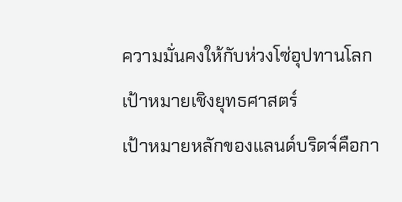ความมั่นคงให้กับห่วงโซ่อุปทานโลก
เป้าหมายเชิงยุทธศาสตร์
เป้าหมายหลักของแลนด์บริดจ์คือกา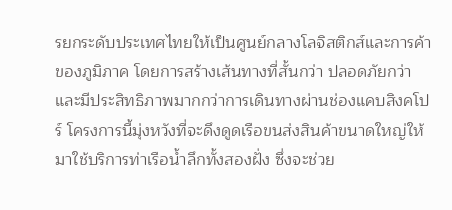รยกระดับประเทศไทยให้เป็นศูนย์กลางโลจิสติกส์และการค้าของภูมิภาค โดยการสร้างเส้นทางที่สั้นกว่า ปลอดภัยกว่า และมีประสิทธิภาพมากกว่าการเดินทางผ่านช่องแคบสิงคโปร์ โครงการนี้มุ่งหวังที่จะดึงดูดเรือขนส่งสินค้าขนาดใหญ่ให้มาใช้บริการท่าเรือน้ำลึกทั้งสองฝั่ง ซึ่งจะช่วย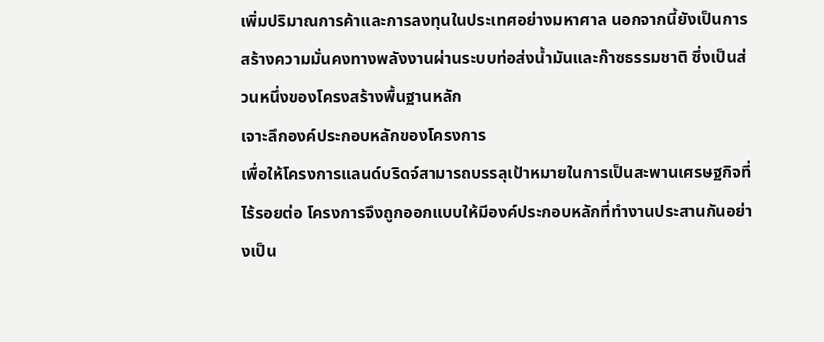เพิ่มปริมาณการค้าและการลงทุนในประเทศอย่างมหาศาล นอกจากนี้ยังเป็นการสร้างความมั่นคงทางพลังงานผ่านระบบท่อส่งน้ำมันและก๊าซธรรมชาติ ซึ่งเป็นส่วนหนึ่งของโครงสร้างพื้นฐานหลัก
เจาะลึกองค์ประกอบหลักของโครงการ
เพื่อให้โครงการแลนด์บริดจ์สามารถบรรลุเป้าหมายในการเป็นสะพานเศรษฐกิจที่ไร้รอยต่อ โครงการจึงถูกออกแบบให้มีองค์ประกอบหลักที่ทำงานประสานกันอย่างเป็น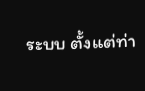ระบบ ตั้งแต่ท่า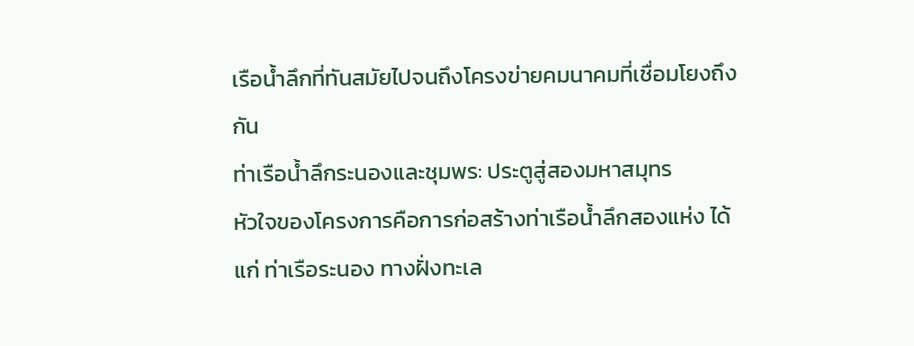เรือน้ำลึกที่ทันสมัยไปจนถึงโครงข่ายคมนาคมที่เชื่อมโยงถึงกัน
ท่าเรือน้ำลึกระนองและชุมพร: ประตูสู่สองมหาสมุทร
หัวใจของโครงการคือการก่อสร้างท่าเรือน้ำลึกสองแห่ง ได้แก่ ท่าเรือระนอง ทางฝั่งทะเล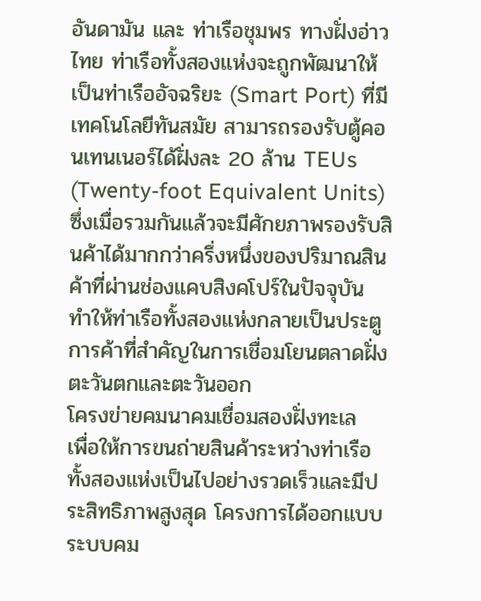อันดามัน และ ท่าเรือชุมพร ทางฝั่งอ่าวไทย ท่าเรือทั้งสองแห่งจะถูกพัฒนาให้เป็นท่าเรืออัจฉริยะ (Smart Port) ที่มีเทคโนโลยีทันสมัย สามารถรองรับตู้คอนเทนเนอร์ได้ฝั่งละ 20 ล้าน TEUs (Twenty-foot Equivalent Units) ซึ่งเมื่อรวมกันแล้วจะมีศักยภาพรองรับสินค้าได้มากกว่าครึ่งหนึ่งของปริมาณสินค้าที่ผ่านช่องแคบสิงคโปร์ในปัจจุบัน ทำให้ท่าเรือทั้งสองแห่งกลายเป็นประตูการค้าที่สำคัญในการเชื่อมโยนตลาดฝั่งตะวันตกและตะวันออก
โครงข่ายคมนาคมเชื่อมสองฝั่งทะเล
เพื่อให้การขนถ่ายสินค้าระหว่างท่าเรือทั้งสองแห่งเป็นไปอย่างรวดเร็วและมีประสิทธิภาพสูงสุด โครงการได้ออกแบบระบบคม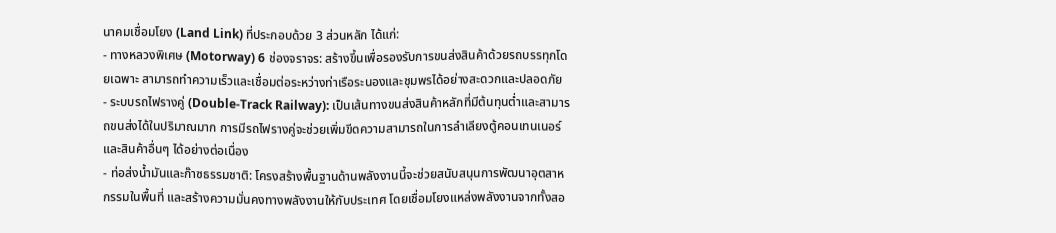นาคมเชื่อมโยง (Land Link) ที่ประกอบด้วย 3 ส่วนหลัก ได้แก่:
- ทางหลวงพิเศษ (Motorway) 6 ช่องจราจร: สร้างขึ้นเพื่อรองรับการขนส่งสินค้าด้วยรถบรรทุกโดยเฉพาะ สามารถทำความเร็วและเชื่อมต่อระหว่างท่าเรือระนองและชุมพรได้อย่างสะดวกและปลอดภัย
- ระบบรถไฟรางคู่ (Double-Track Railway): เป็นเส้นทางขนส่งสินค้าหลักที่มีต้นทุนต่ำและสามารถขนส่งได้ในปริมาณมาก การมีรถไฟรางคู่จะช่วยเพิ่มขีดความสามารถในการลำเลียงตู้คอนเทนเนอร์และสินค้าอื่นๆ ได้อย่างต่อเนื่อง
- ท่อส่งน้ำมันและก๊าซธรรมชาติ: โครงสร้างพื้นฐานด้านพลังงานนี้จะช่วยสนับสนุนการพัฒนาอุตสาหกรรมในพื้นที่ และสร้างความมั่นคงทางพลังงานให้กับประเทศ โดยเชื่อมโยงแหล่งพลังงานจากทั้งสอ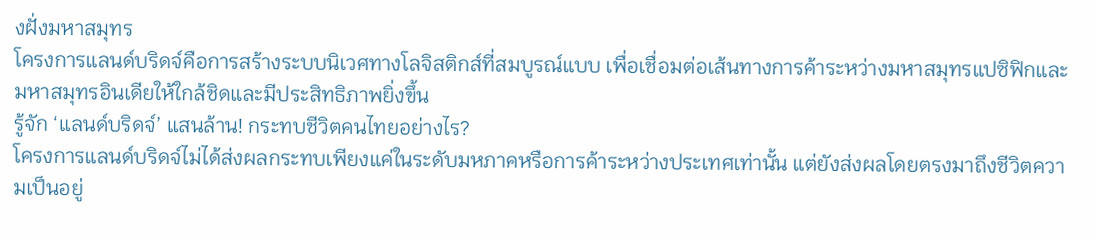งฝั่งมหาสมุทร
โครงการแลนด์บริดจ์คือการสร้างระบบนิเวศทางโลจิสติกส์ที่สมบูรณ์แบบ เพื่อเชื่อมต่อเส้นทางการค้าระหว่างมหาสมุทรแปซิฟิกและมหาสมุทรอินเดียให้ใกล้ชิดและมีประสิทธิภาพยิ่งขึ้น
รู้จัก ‘แลนด์บริดจ์’ แสนล้าน! กระทบชีวิตคนไทยอย่างไร?
โครงการแลนด์บริดจ์ไม่ได้ส่งผลกระทบเพียงแค่ในระดับมหภาคหรือการค้าระหว่างประเทศเท่านั้น แต่ยังส่งผลโดยตรงมาถึงชีวิตความเป็นอยู่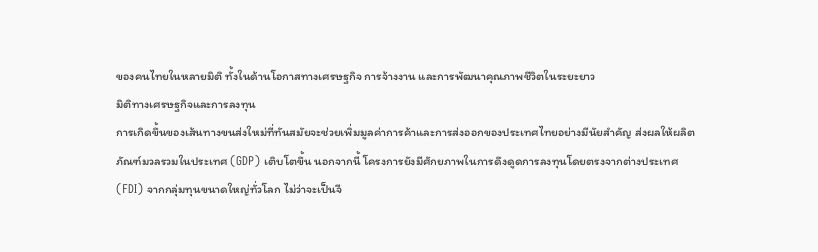ของคนไทยในหลายมิติ ทั้งในด้านโอกาสทางเศรษฐกิจ การจ้างงาน และการพัฒนาคุณภาพชีวิตในระยะยาว
มิติทางเศรษฐกิจและการลงทุน
การเกิดขึ้นของเส้นทางขนส่งใหม่ที่ทันสมัยจะช่วยเพิ่มมูลค่าการค้าและการส่งออกของประเทศไทยอย่างมีนัยสำคัญ ส่งผลให้ผลิตภัณฑ์มวลรวมในประเทศ (GDP) เติบโตขึ้น นอกจากนี้ โครงการยังมีศักยภาพในการดึงดูดการลงทุนโดยตรงจากต่างประเทศ (FDI) จากกลุ่มทุนขนาดใหญ่ทั่วโลก ไม่ว่าจะเป็นจี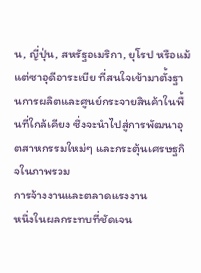น, ญี่ปุ่น, สหรัฐอเมริกา, ยุโรป หรือแม้แต่ซาอุดีอาระเบีย ที่สนใจเข้ามาตั้งฐานการผลิตและศูนย์กระจายสินค้าในพื้นที่ใกล้เคียง ซึ่งจะนำไปสู่การพัฒนาอุตสาหกรรมใหม่ๆ และกระตุ้นเศรษฐกิจในภาพรวม
การจ้างงานและตลาดแรงงาน
หนึ่งในผลกระทบที่ชัดเจน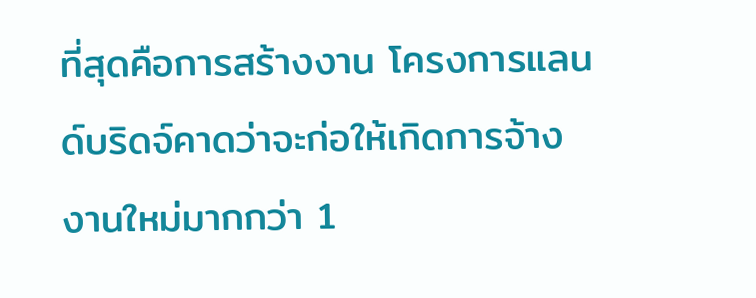ที่สุดคือการสร้างงาน โครงการแลนด์บริดจ์คาดว่าจะก่อให้เกิดการจ้างงานใหม่มากกว่า 1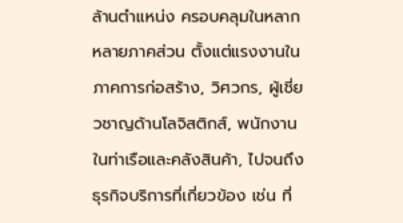ล้านตำแหน่ง ครอบคลุมในหลากหลายภาคส่วน ตั้งแต่แรงงานในภาคการก่อสร้าง, วิศวกร, ผู้เชี่ยวชาญด้านโลจิสติกส์, พนักงานในท่าเรือและคลังสินค้า, ไปจนถึงธุรกิจบริการที่เกี่ยวข้อง เช่น ที่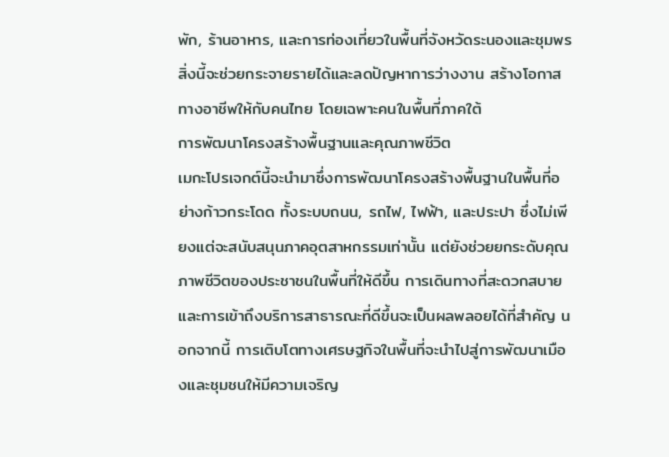พัก, ร้านอาหาร, และการท่องเที่ยวในพื้นที่จังหวัดระนองและชุมพร สิ่งนี้จะช่วยกระจายรายได้และลดปัญหาการว่างงาน สร้างโอกาสทางอาชีพให้กับคนไทย โดยเฉพาะคนในพื้นที่ภาคใต้
การพัฒนาโครงสร้างพื้นฐานและคุณภาพชีวิต
เมกะโปรเจกต์นี้จะนำมาซึ่งการพัฒนาโครงสร้างพื้นฐานในพื้นที่อย่างก้าวกระโดด ทั้งระบบถนน, รถไฟ, ไฟฟ้า, และประปา ซึ่งไม่เพียงแต่จะสนับสนุนภาคอุตสาหกรรมเท่านั้น แต่ยังช่วยยกระดับคุณภาพชีวิตของประชาชนในพื้นที่ให้ดีขึ้น การเดินทางที่สะดวกสบายและการเข้าถึงบริการสาธารณะที่ดีขึ้นจะเป็นผลพลอยได้ที่สำคัญ นอกจากนี้ การเติบโตทางเศรษฐกิจในพื้นที่จะนำไปสู่การพัฒนาเมืองและชุมชนให้มีความเจริญ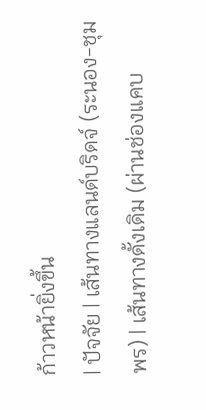ก้าวหน้ายิ่งขึ้น
| ปัจจัย | เส้นทางแลนด์บริดจ์ (ระนอง-ชุมพร) | เส้นทางดั้งเดิม (ผ่านช่องแคบ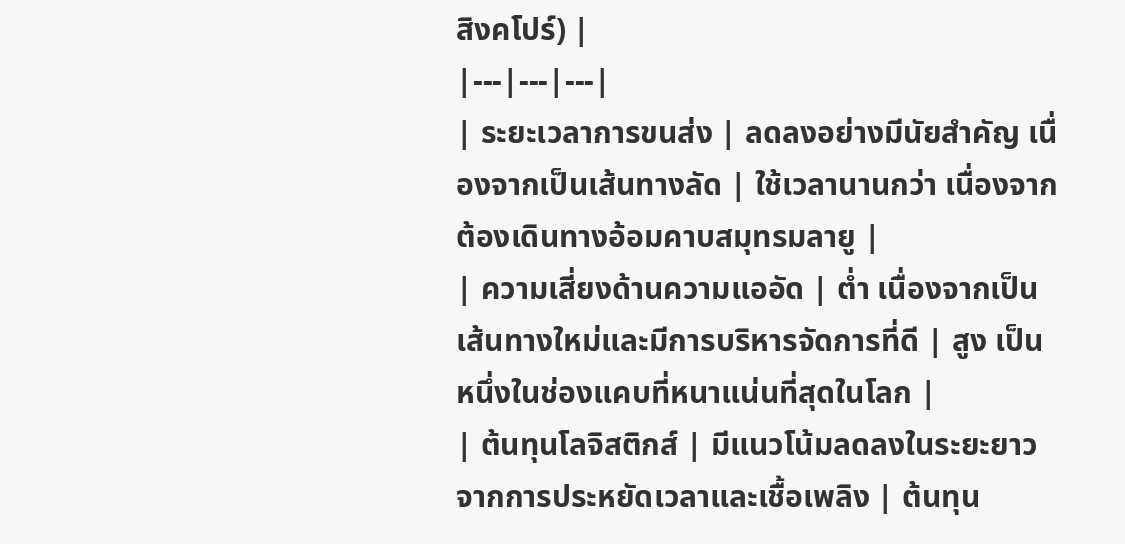สิงคโปร์) |
|---|---|---|
| ระยะเวลาการขนส่ง | ลดลงอย่างมีนัยสำคัญ เนื่องจากเป็นเส้นทางลัด | ใช้เวลานานกว่า เนื่องจากต้องเดินทางอ้อมคาบสมุทรมลายู |
| ความเสี่ยงด้านความแออัด | ต่ำ เนื่องจากเป็นเส้นทางใหม่และมีการบริหารจัดการที่ดี | สูง เป็นหนึ่งในช่องแคบที่หนาแน่นที่สุดในโลก |
| ต้นทุนโลจิสติกส์ | มีแนวโน้มลดลงในระยะยาวจากการประหยัดเวลาและเชื้อเพลิง | ต้นทุน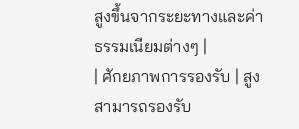สูงขึ้นจากระยะทางและค่าธรรมเนียมต่างๆ |
| ศักยภาพการรองรับ | สูง สามารถรองรับ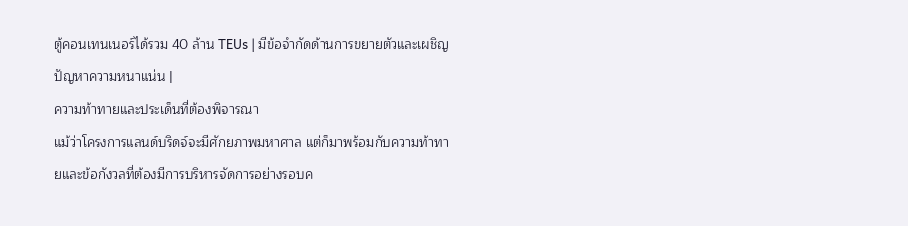ตู้คอนเทนเนอร์ได้รวม 40 ล้าน TEUs | มีข้อจำกัดด้านการขยายตัวและเผชิญปัญหาความหนาแน่น |
ความท้าทายและประเด็นที่ต้องพิจารณา
แม้ว่าโครงการแลนด์บริดจ์จะมีศักยภาพมหาศาล แต่ก็มาพร้อมกับความท้าทายและข้อกังวลที่ต้องมีการบริหารจัดการอย่างรอบค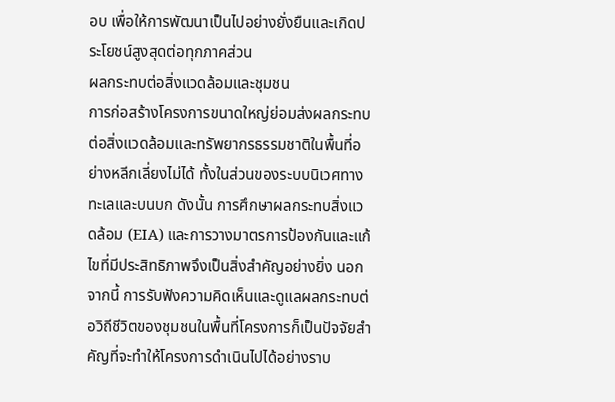อบ เพื่อให้การพัฒนาเป็นไปอย่างยั่งยืนและเกิดประโยชน์สูงสุดต่อทุกภาคส่วน
ผลกระทบต่อสิ่งแวดล้อมและชุมชน
การก่อสร้างโครงการขนาดใหญ่ย่อมส่งผลกระทบต่อสิ่งแวดล้อมและทรัพยากรธรรมชาติในพื้นที่อย่างหลีกเลี่ยงไม่ได้ ทั้งในส่วนของระบบนิเวศทางทะเลและบนบก ดังนั้น การศึกษาผลกระทบสิ่งแวดล้อม (EIA) และการวางมาตรการป้องกันและแก้ไขที่มีประสิทธิภาพจึงเป็นสิ่งสำคัญอย่างยิ่ง นอกจากนี้ การรับฟังความคิดเห็นและดูแลผลกระทบต่อวิถีชีวิตของชุมชนในพื้นที่โครงการก็เป็นปัจจัยสำคัญที่จะทำให้โครงการดำเนินไปได้อย่างราบ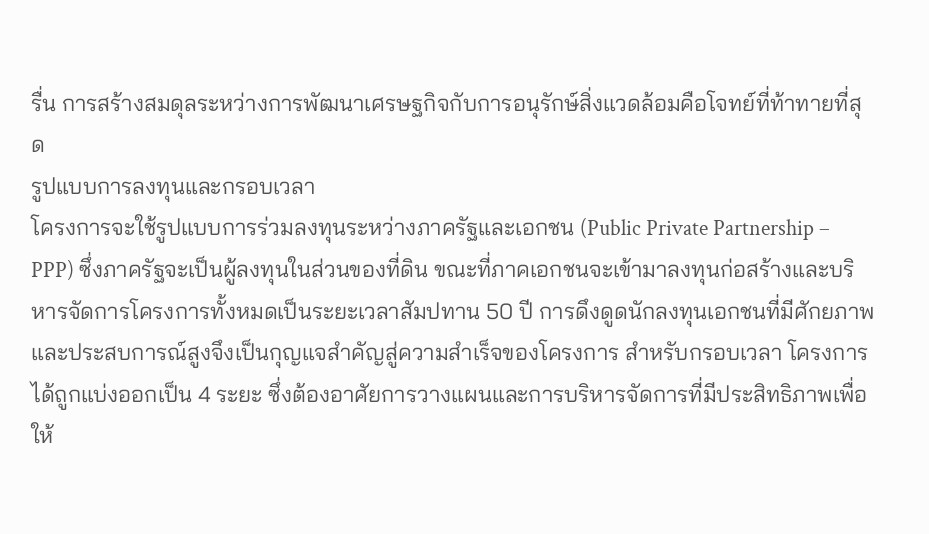รื่น การสร้างสมดุลระหว่างการพัฒนาเศรษฐกิจกับการอนุรักษ์สิ่งแวดล้อมคือโจทย์ที่ท้าทายที่สุด
รูปแบบการลงทุนและกรอบเวลา
โครงการจะใช้รูปแบบการร่วมลงทุนระหว่างภาครัฐและเอกชน (Public Private Partnership – PPP) ซึ่งภาครัฐจะเป็นผู้ลงทุนในส่วนของที่ดิน ขณะที่ภาคเอกชนจะเข้ามาลงทุนก่อสร้างและบริหารจัดการโครงการทั้งหมดเป็นระยะเวลาสัมปทาน 50 ปี การดึงดูดนักลงทุนเอกชนที่มีศักยภาพและประสบการณ์สูงจึงเป็นกุญแจสำคัญสู่ความสำเร็จของโครงการ สำหรับกรอบเวลา โครงการได้ถูกแบ่งออกเป็น 4 ระยะ ซึ่งต้องอาศัยการวางแผนและการบริหารจัดการที่มีประสิทธิภาพเพื่อให้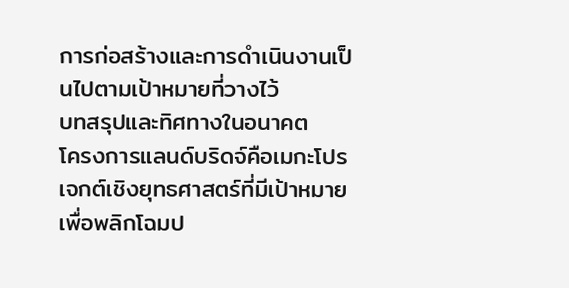การก่อสร้างและการดำเนินงานเป็นไปตามเป้าหมายที่วางไว้
บทสรุปและทิศทางในอนาคต
โครงการแลนด์บริดจ์คือเมกะโปรเจกต์เชิงยุทธศาสตร์ที่มีเป้าหมายเพื่อพลิกโฉมป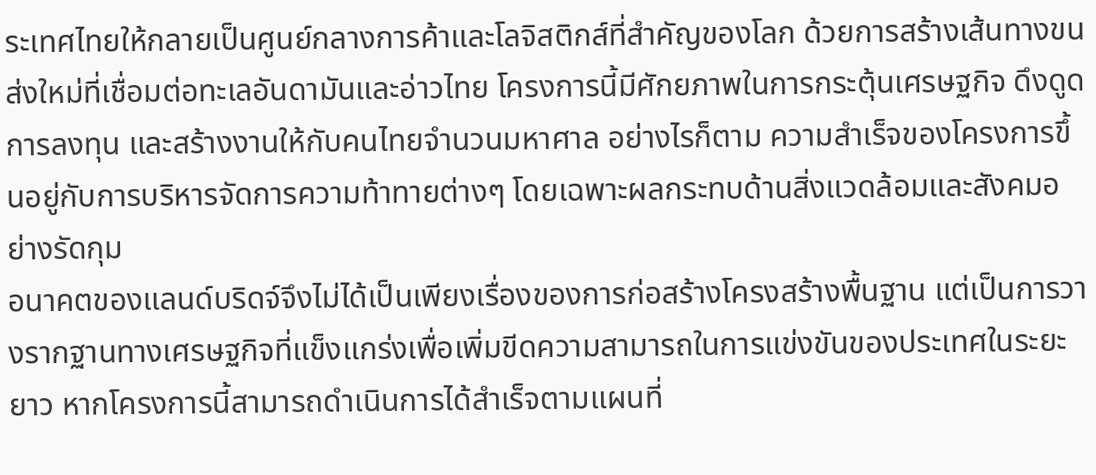ระเทศไทยให้กลายเป็นศูนย์กลางการค้าและโลจิสติกส์ที่สำคัญของโลก ด้วยการสร้างเส้นทางขนส่งใหม่ที่เชื่อมต่อทะเลอันดามันและอ่าวไทย โครงการนี้มีศักยภาพในการกระตุ้นเศรษฐกิจ ดึงดูดการลงทุน และสร้างงานให้กับคนไทยจำนวนมหาศาล อย่างไรก็ตาม ความสำเร็จของโครงการขึ้นอยู่กับการบริหารจัดการความท้าทายต่างๆ โดยเฉพาะผลกระทบด้านสิ่งแวดล้อมและสังคมอย่างรัดกุม
อนาคตของแลนด์บริดจ์จึงไม่ได้เป็นเพียงเรื่องของการก่อสร้างโครงสร้างพื้นฐาน แต่เป็นการวางรากฐานทางเศรษฐกิจที่แข็งแกร่งเพื่อเพิ่มขีดความสามารถในการแข่งขันของประเทศในระยะยาว หากโครงการนี้สามารถดำเนินการได้สำเร็จตามแผนที่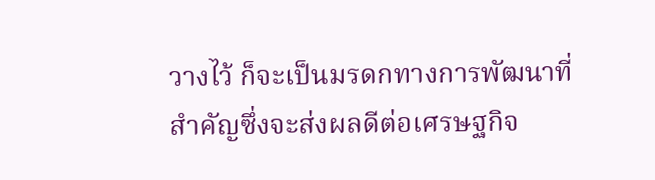วางไว้ ก็จะเป็นมรดกทางการพัฒนาที่สำคัญซึ่งจะส่งผลดีต่อเศรษฐกิจ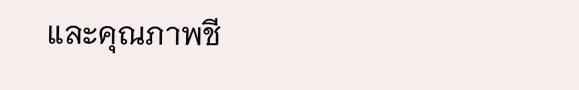และคุณภาพชี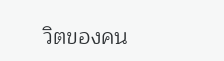วิตของคน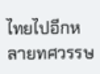ไทยไปอีกหลายทศวรรษ